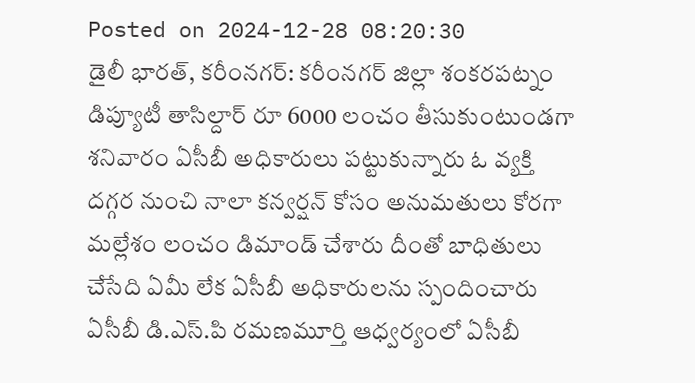Posted on 2024-12-28 08:20:30
డైలీ భారత్, కరీంనగర్: కరీంనగర్ జిల్లా శంకరపట్నం డిప్యూటీ తాసిల్దార్ రూ 6000 లంచం తీసుకుంటుండగా శనివారం ఏసీబీ అధికారులు పట్టుకున్నారు ఓ వ్యక్తి దగ్గర నుంచి నాలా కన్వర్షన్ కోసం అనుమతులు కోరగా మల్లేశం లంచం డిమాండ్ చేశారు దీంతో బాధితులు చేసేది ఏమీ లేక ఏసీబీ అధికారులను స్పందించారు ఏసీబీ డి.ఎస్.పి రమణమూర్తి ఆధ్వర్యంలో ఏసీబీ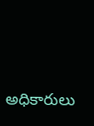అధికారులు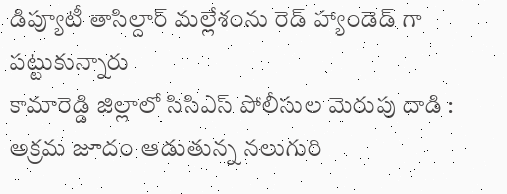డిప్యూటీ తాసిల్దార్ మల్లేశంను రెడ్ హ్యాండెడ్ గా పట్టుకున్నారు
కామారెడ్డి జిల్లాలో సిసిఎస్ పోలీసుల మెరుపు దాడి : అక్రమ జూదం ఆడుతున్న నలుగురి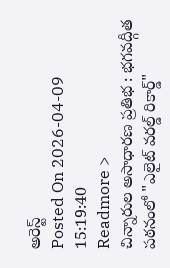అరెస్ట్
Posted On 2026-04-09 15:19:40
Readmore >
చిన్నారుల అసాధారణ ప్రతిభ : భగవద్గీత పఠనంలో "ఎలైట్ వరల్డ్ రికార్డ్"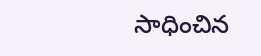సాధించిన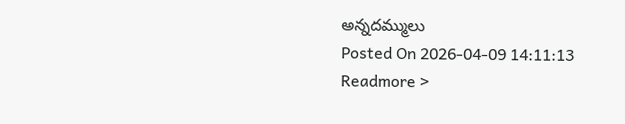అన్నదమ్ములు
Posted On 2026-04-09 14:11:13
Readmore >